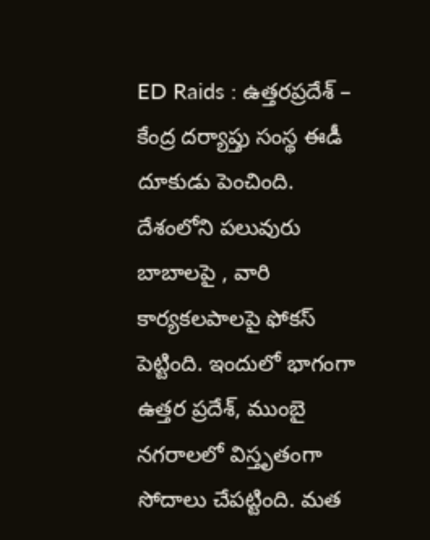ED Raids : ఉత్తరప్రదేశ్ – కేంద్ర దర్యాప్తు సంస్థ ఈడీ దూకుడు పెంచింది. దేశంలోని పలువురు బాబాలపై , వారి కార్యకలపాలపై ఫోకస్ పెట్టింది. ఇందులో భాగంగా ఉత్తర ప్రదేశ్, ముంబై నగరాలలో విస్తృతంగా సోదాలు చేపట్టింది. మత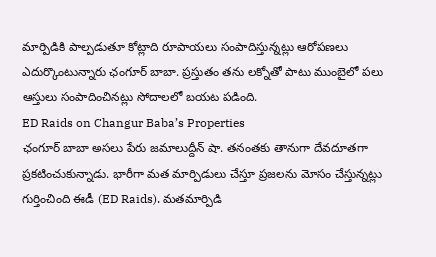మార్పిడికి పాల్పడుతూ కోట్లాది రూపాయలు సంపాదిస్తున్నట్లు ఆరోపణలు ఎదుర్కొంటున్నారు ఛంగూర్ బాబా. ప్రస్తుతం తను లక్నోతో పాటు ముంబైలో పలు ఆస్తులు సంపాదించినట్లు సోదాలలో బయట పడింది.
ED Raids on Changur Baba’s Properties
ఛంగూర్ బాబా అసలు పేరు జమాలుద్దీన్ షా. తనంతకు తానుగా దేవదూతగా ప్రకటించుకున్నాడు. భారీగా మత మార్పిడులు చేస్తూ ప్రజలను మోసం చేస్తున్నట్లు గుర్తించింది ఈడీ (ED Raids). మతమార్పిడి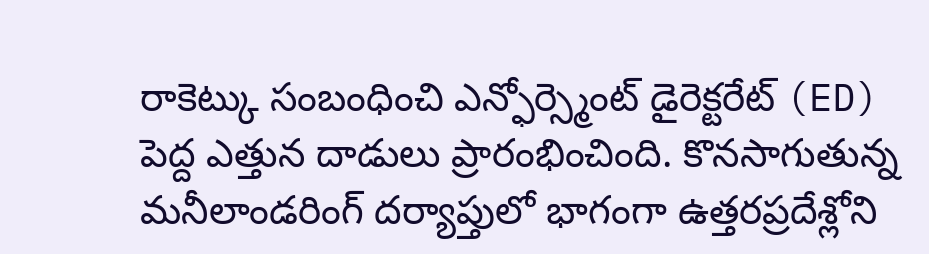రాకెట్కు సంబంధించి ఎన్ఫోర్స్మెంట్ డైరెక్టరేట్ (ED) పెద్ద ఎత్తున దాడులు ప్రారంభించింది. కొనసాగుతున్న మనీలాండరింగ్ దర్యాప్తులో భాగంగా ఉత్తరప్రదేశ్లోని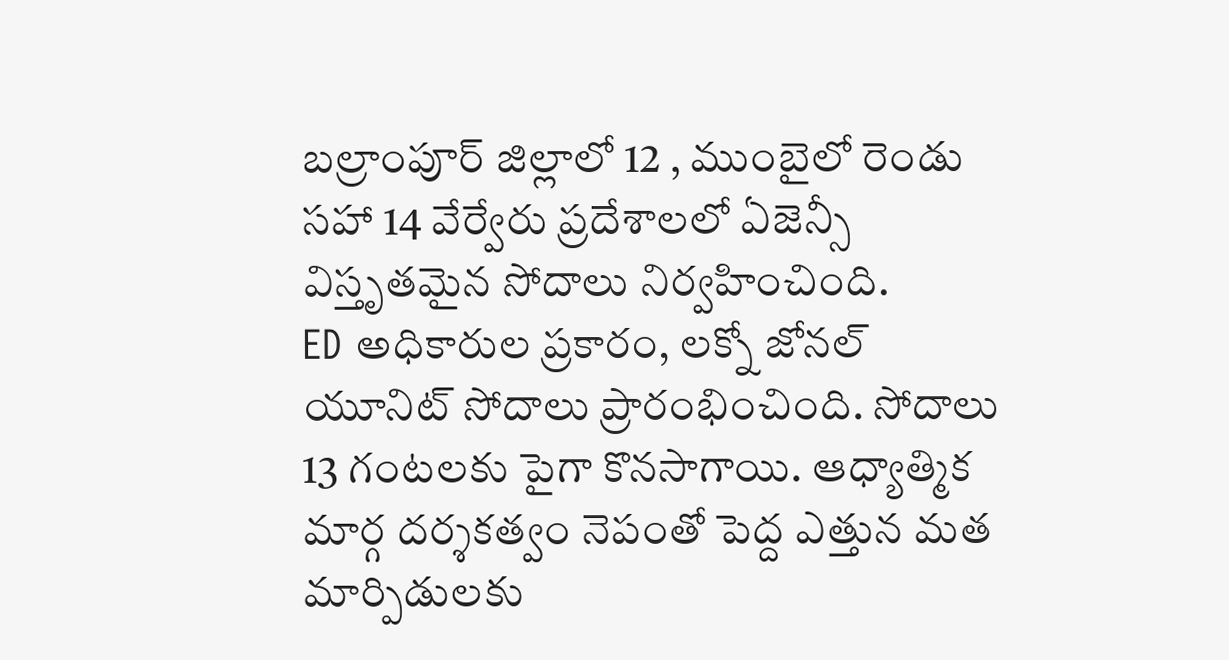బల్రాంపూర్ జిల్లాలో 12 , ముంబైలో రెండు సహా 14 వేర్వేరు ప్రదేశాలలో ఏజెన్సీ విస్తృతమైన సోదాలు నిర్వహించింది.
ED అధికారుల ప్రకారం, లక్నో జోనల్ యూనిట్ సోదాలు ప్రారంభించింది. సోదాలు 13 గంటలకు పైగా కొనసాగాయి. ఆధ్యాత్మిక మార్గ దర్శకత్వం నెపంతో పెద్ద ఎత్తున మత మార్పిడులకు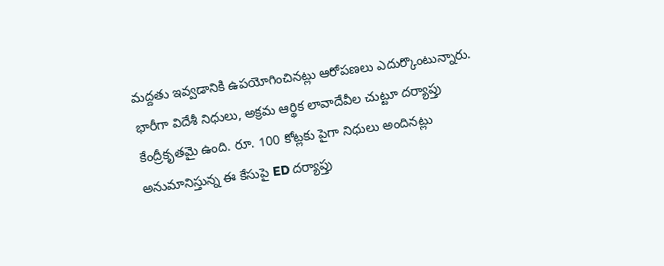మద్దతు ఇవ్వడానికి ఉపయోగించినట్లు ఆరోపణలు ఎదుర్కొంటున్నారు. భారీగా విదేశీ నిధులు, అక్రమ ఆర్థిక లావాదేవీల చుట్టూ దర్యాప్తు కేంద్రీకృతమై ఉంది. రూ. 100 కోట్లకు పైగా నిధులు అందినట్లు అనుమానిస్తున్న ఈ కేసుపై ED దర్యాప్తు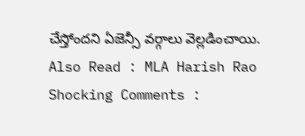చేస్తోందని ఏజెన్సీ వర్గాలు వెల్లడించాయి.
Also Read : MLA Harish Rao Shocking Comments :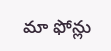మా ఫోన్లు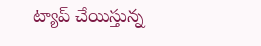ట్యాప్ చేయిస్తున్న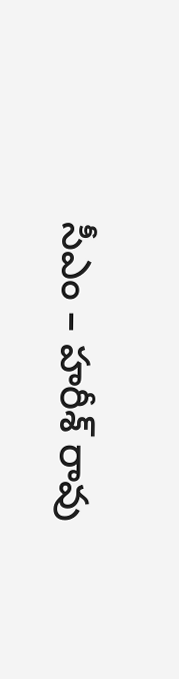సీఎం – హరీశ్ రావు